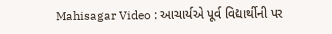Mahisagar Video : આચાર્યએ પૂર્વ વિદ્યાર્થીની પર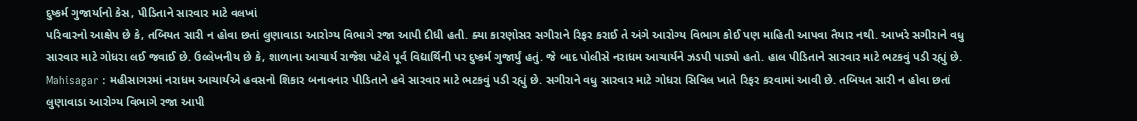દુષ્કર્મ ગુજાર્યાનો કેસ, પીડિતાને સારવાર માટે વલખાં
પરિવારનો આક્ષેપ છે કે, તબિયત સારી ન હોવા છતાં લુણાવાડા આરોગ્ય વિભાગે રજા આપી દીધી હતી. ક્યા કારણોસર સગીરાને રિફર કરાઈ તે અંગે આરોગ્ય વિભાગ કોઈ પણ માહિતી આપવા તૈયાર નથી. આખરે સગીરાને વધુ સારવાર માટે ગોધરા લઈ જવાઈ છે. ઉલ્લેખનીય છે કે, શાળાના આચાર્ય રાજેશ પટેલે પૂર્વ વિદ્યાર્થિની પર દુષ્કર્મ ગુજાર્યું હતું. જે બાદ પોલીસે નરાધમ આચાર્યને ઝડપી પાડ્યો હતો. હાલ પીડિતાને સારવાર માટે ભટકવું પડી રહ્યું છે.
Mahisagar : મહીસાગરમાં નરાધમ આચાર્યએ હવસનો શિકાર બનાવનાર પીડિતાને હવે સારવાર માટે ભટકવું પડી રહ્યું છે. સગીરાને વધુ સારવાર માટે ગોધરા સિવિલ ખાતે રિફર કરવામાં આવી છે. તબિયત સારી ન હોવા છતાં લુણાવાડા આરોગ્ય વિભાગે રજા આપી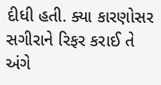દીધી હતી. ક્યા કારણોસર સગીરાને રિફર કરાઈ તે અંગે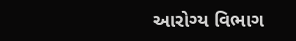આરોગ્ય વિભાગ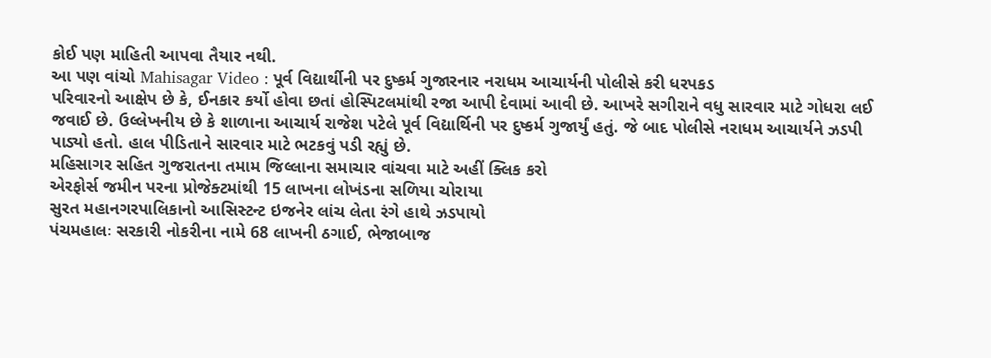કોઈ પણ માહિતી આપવા તૈયાર નથી.
આ પણ વાંચો Mahisagar Video : પૂર્વ વિદ્યાર્થીની પર દુષ્કર્મ ગુજારનાર નરાધમ આચાર્યની પોલીસે કરી ધરપકડ
પરિવારનો આક્ષેપ છે કે, ઈનકાર કર્યો હોવા છતાં હોસ્પિટલમાંથી રજા આપી દેવામાં આવી છે. આખરે સગીરાને વધુ સારવાર માટે ગોધરા લઈ જવાઈ છે. ઉલ્લેખનીય છે કે શાળાના આચાર્ય રાજેશ પટેલે પૂર્વ વિદ્યાર્થિની પર દુષ્કર્મ ગુજાર્યું હતું. જે બાદ પોલીસે નરાધમ આચાર્યને ઝડપી પાડ્યો હતો. હાલ પીડિતાને સારવાર માટે ભટકવું પડી રહ્યું છે.
મહિસાગર સહિત ગુજરાતના તમામ જિલ્લાના સમાચાર વાંચવા માટે અહીં ક્લિક કરો
એરફોર્સ જમીન પરના પ્રોજેક્ટમાંથી 15 લાખના લોખંડના સળિયા ચોરાયા
સુરત મહાનગરપાલિકાનો આસિસ્ટન્ટ ઇજનેર લાંચ લેતા રંગે હાથે ઝડપાયો
પંચમહાલઃ સરકારી નોકરીના નામે 68 લાખની ઠગાઈ, ભેજાબાજ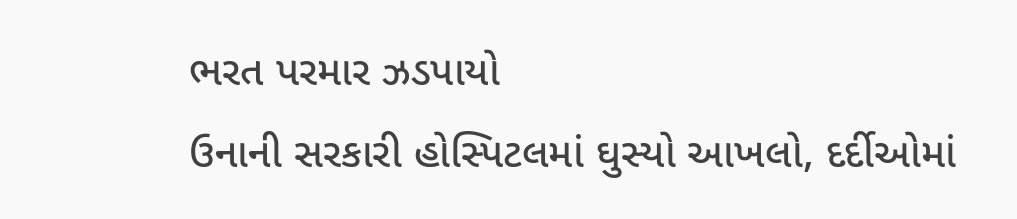ભરત પરમાર ઝડપાયો
ઉનાની સરકારી હોસ્પિટલમાં ઘુસ્યો આખલો, દર્દીઓમાં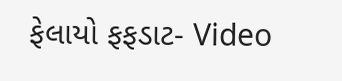ફેલાયો ફફડાટ- Video